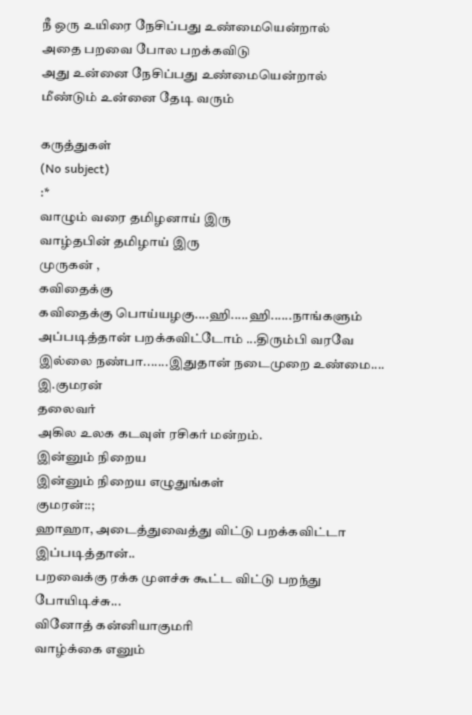நீ ஒரு உயிரை நேசிப்பது உண்மையென்றால்
அதை பறவை போல பறக்கவிடு
அது உன்னை நேசிப்பது உண்மையென்றால்
மீண்டும் உன்னை தேடி வரும்

கருத்துகள்
(No subject)
:*
வாழும் வரை தமிழனாய் இரு
வாழ்தபின் தமிழாய் இரு
முருகன் ,
கவிதைக்கு
கவிதைக்கு பொய்யழகு....ஹி.....ஹி......நாங்களும் அப்படித்தான் பறக்கவிட்டோம் ...திரும்பி வரவே இல்லை நண்பா.......இதுதான் நடைமுறை உண்மை....
இ.குமரன்
தலைவர்
அகில உலக கடவுள் ரசிகர் மன்றம்.
இன்னும் நிறைய
இன்னும் நிறைய எழுதுங்கள்
குமரன்::;
ஹாஹா, அடைத்துவைத்து விட்டு பறக்கவிட்டா இப்படித்தான்..
பறவைக்கு ரக்க முளச்சு கூட்ட விட்டு பறந்து போயிடிச்சு...
வினோத் கன்னியாகுமரி
வாழ்க்கை எனும்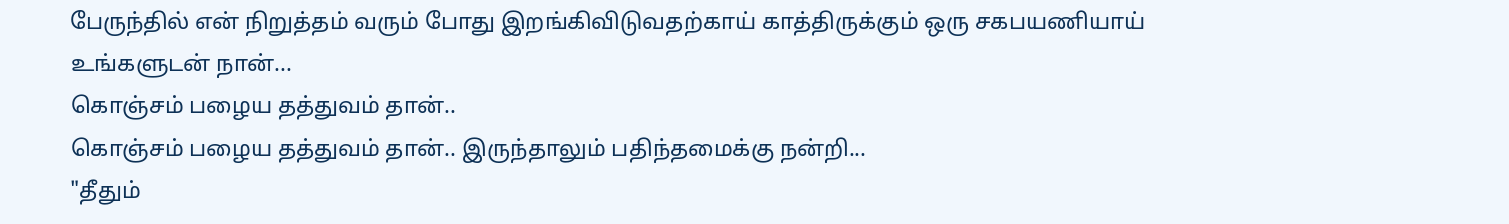பேருந்தில் என் நிறுத்தம் வரும் போது இறங்கிவிடுவதற்காய் காத்திருக்கும் ஒரு சகபயணியாய்
உங்களுடன் நான்...
கொஞ்சம் பழைய தத்துவம் தான்..
கொஞ்சம் பழைய தத்துவம் தான்.. இருந்தாலும் பதிந்தமைக்கு நன்றி...
"தீதும்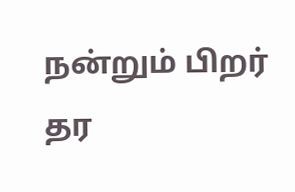நன்றும் பிறர் தர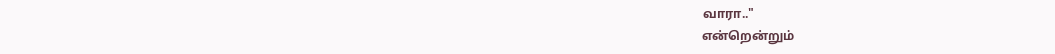வாரா.."
என்றென்றும்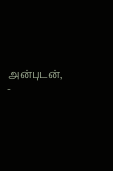அன்புடன்,
-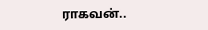ராகவன்..